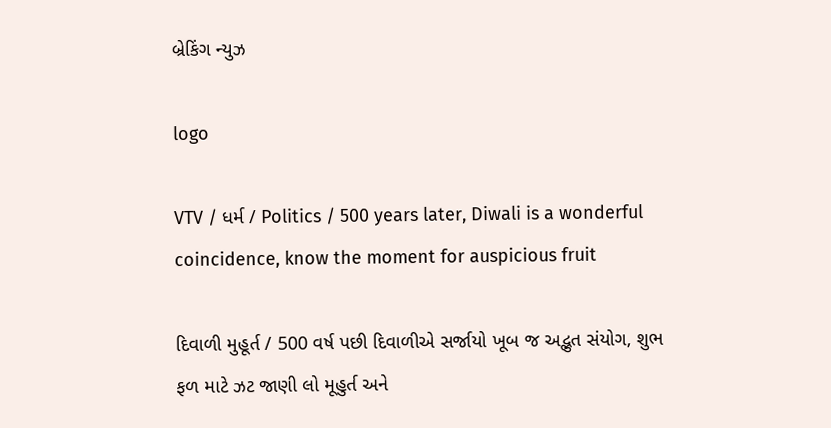બ્રેકિંગ ન્યુઝ

logo

VTV / ધર્મ / Politics / 500 years later, Diwali is a wonderful coincidence, know the moment for auspicious fruit

દિવાળી મુહૂર્ત / 500 વર્ષ પછી દિવાળીએ સર્જાયો ખૂબ જ અદ્ભુત સંયોગ, શુભ ફળ માટે ઝટ જાણી લો મૂહુર્ત અને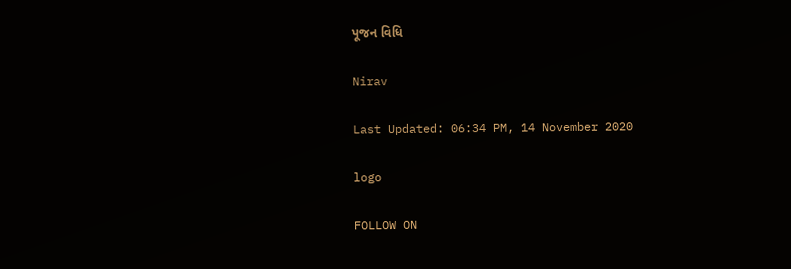પૂજન વિધિ

Nirav

Last Updated: 06:34 PM, 14 November 2020

logo

FOLLOW ON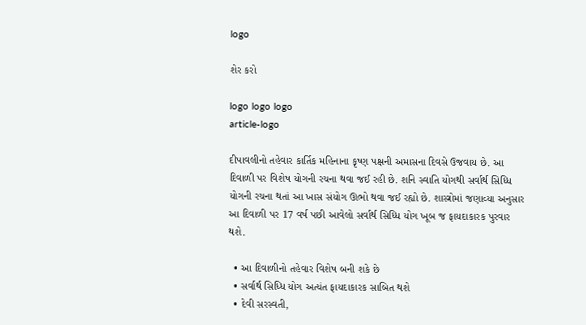logo

શેર કરો

logo logo logo
article-logo

દીપાવલીનો તહેવાર કાર્તિક મહિનાના કૃષ્ણ પક્ષની અમાસના દિવસે ઉજવાય છે. આ દિવાળી પર વિશેષ યોગની રચના થવા જઈ રહી છે. શનિ સ્વાતિ યોગથી સર્વાર્થ સિધ્ધિ યોગની રચના થતાં આ ખાસ સંયોગ ઊભો થવા જઈ રહ્યો છે. શાસ્ત્રોમાં જણાવ્યા અનુસાર આ દિવાળી પર 17 વર્ષ પછી આવેલો સર્વાર્થ સિધ્ધિ યોગ ખૂબ જ ફાયદાકારક પુરવાર થશે.

  • આ દિવાળીનો તહેવાર વિશેષ બની શકે છે
  • સર્વાર્થ સિધ્ધિ યોગ અત્યંત ફાયદાકારક સાબિત થશે
  • દેવી સરસ્વતી,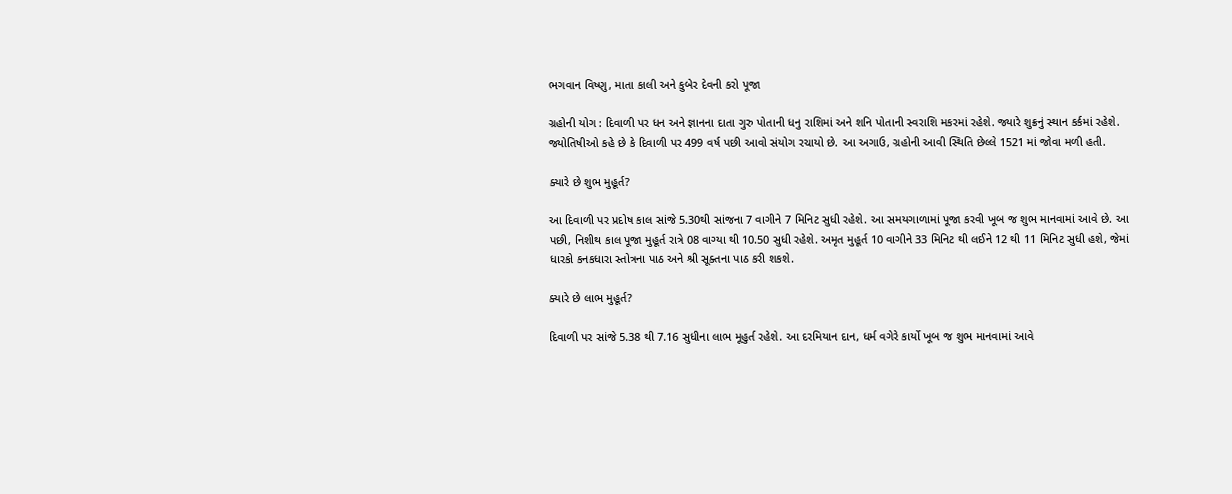ભગવાન વિષ્ણુ, માતા કાલી અને કુબેર દેવની કરો પૂજા

ગ્રહોની યોગ : દિવાળી પર ધન અને જ્ઞાનના દાતા ગુરુ પોતાની ધનુ રાશિમાં અને શનિ પોતાની સ્વરાશિ મકરમાં રહેશે. જ્યારે શુક્રનું સ્થાન કર્કમાં રહેશે. જ્યોતિષીઓ કહે છે કે દિવાળી પર 499 વર્ષ પછી આવો સંયોગ રચાયો છે. આ અગાઉ, ગ્રહોની આવી સ્થિતિ છેલ્લે 1521 માં જોવા મળી હતી.

ક્યારે છે શુભ મુહૂર્ત?

આ દિવાળી પર પ્રદોષ કાલ સાંજે 5.30થી સાંજના 7 વાગીને 7 મિનિટ સુધી રહેશે. આ સમયગાળામાં પૂજા કરવી ખૂબ જ શુભ માનવામાં આવે છે. આ પછી, નિશીથ કાલ પૂજા મુહૂર્ત રાત્રે 08 વાગ્યા થી 10.50 સુધી રહેશે. અમૃત મુહૂર્ત 10 વાગીને 33 મિનિટ થી લઈને 12 થી 11 મિનિટ સુધી હશે, જેમાં ધારકો કનકધારા સ્તોત્રના પાઠ અને શ્રી સૂક્તના પાઠ કરી શકશે.

ક્યારે છે લાભ મુહૂર્ત?

દિવાળી પર સાંજે 5.38 થી 7.16 સુધીના લાભ મૂહુર્ત રહેશે. આ દરમિયાન દાન, ધર્મ વગેરે કાર્યો ખૂબ જ શુભ માનવામાં આવે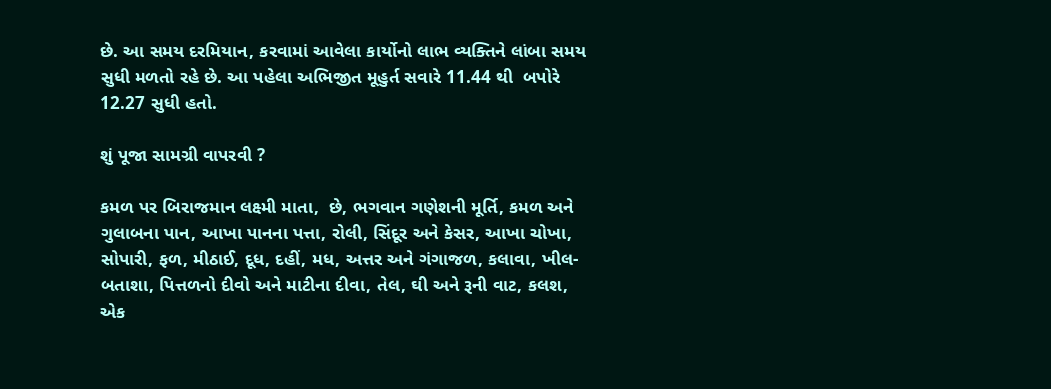છે. આ સમય દરમિયાન, કરવામાં આવેલા કાર્યોનો લાભ વ્યક્તિને લાંબા સમય સુધી મળતો રહે છે. આ પહેલા અભિજીત મૂહુર્ત સવારે 11.44 થી  બપોરે 12.27 સુધી હતો.

શું પૂજા સામગ્રી વાપરવી ?

કમળ પર બિરાજમાન લક્ષ્મી માતા,  છે, ભગવાન ગણેશની મૂર્તિ, કમળ અને ગુલાબના પાન, આખા પાનના પત્તા, રોલી, સિંદૂર અને કેસર, આખા ચોખા, સોપારી, ફળ, મીઠાઈ, દૂધ, દહીં, મધ, અત્તર અને ગંગાજળ, કલાવા, ખીલ- બતાશા, પિત્તળનો દીવો અને માટીના દીવા, તેલ, ઘી અને રૂની વાટ, કલશ, એક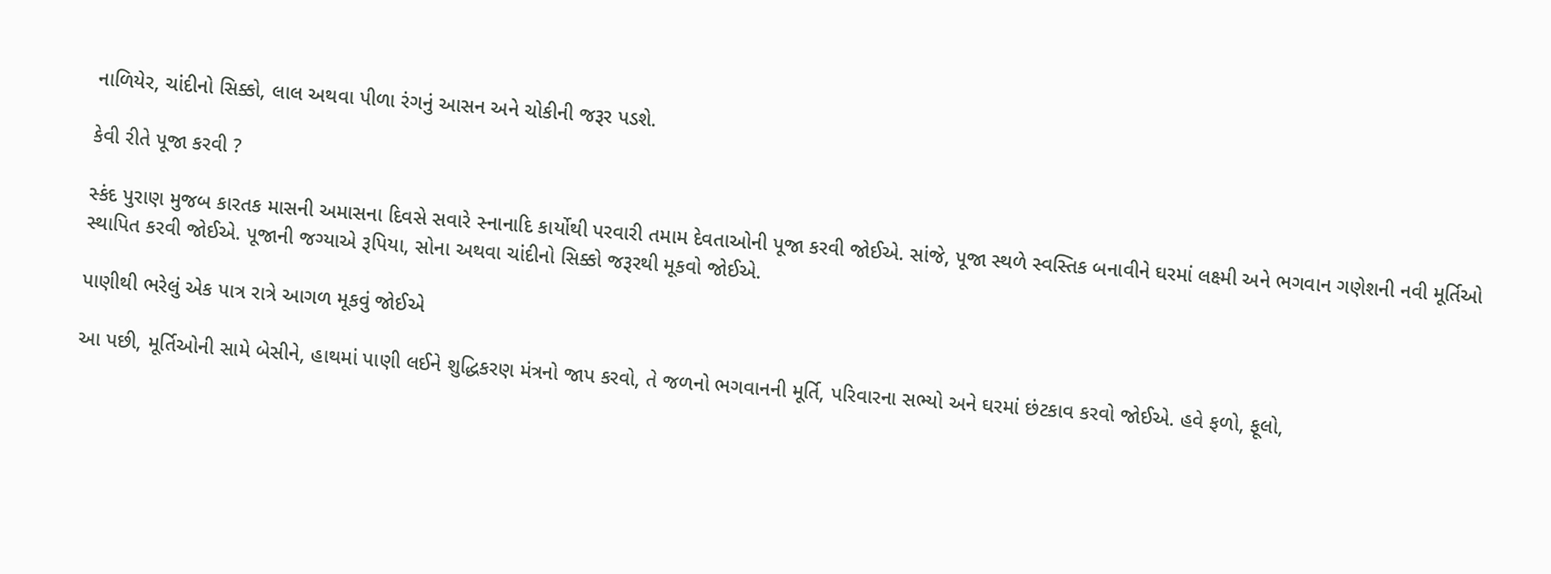નાળિયેર, ચાંદીનો સિક્કો, લાલ અથવા પીળા રંગનું આસન અને ચોકીની જરૂર પડશે.

કેવી રીતે પૂજા કરવી ?

સ્કંદ પુરાણ મુજબ કારતક માસની અમાસના દિવસે સવારે સ્નાનાદિ કાર્યોથી પરવારી તમામ દેવતાઓની પૂજા કરવી જોઈએ. સાંજે, પૂજા સ્થળે સ્વસ્તિક બનાવીને ઘરમાં લક્ષ્મી અને ભગવાન ગણેશની નવી મૂર્તિઓ સ્થાપિત કરવી જોઈએ. પૂજાની જગ્યાએ રૂપિયા, સોના અથવા ચાંદીનો સિક્કો જરૂરથી મૂકવો જોઈએ.

પાણીથી ભરેલું એક પાત્ર રાત્રે આગળ મૂકવું જોઈએ

આ પછી, મૂર્તિઓની સામે બેસીને, હાથમાં પાણી લઈને શુદ્ધિકરણ મંત્રનો જાપ કરવો, તે જળનો ભગવાનની મૂર્તિ, પરિવારના સભ્યો અને ઘરમાં છંટકાવ કરવો જોઈએ. હવે ફળો, ફૂલો,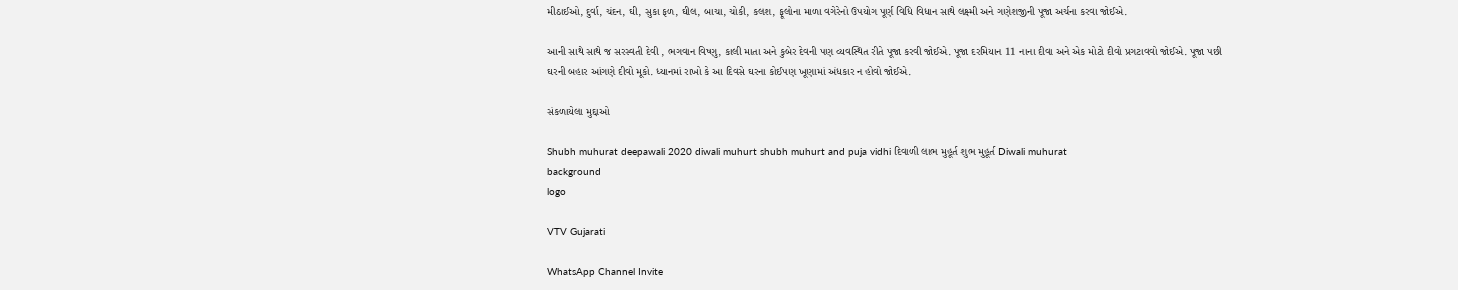મીઠાઈઓ, દુર્વા, ચંદન, ઘી, સુકા ફળ, ઘીલ, બાચા, ચોકી, કલશ, ફૂલોના માળા વગેરેનો ઉપયોગ પૂર્ણ વિધિ વિધાન સાથે લક્ષ્મી અને ગણેશજીની પૂજા અર્ચના કરવા જોઈએ.

આની સાથે સાથે જ સરસ્વતી દેવી , ભગવાન વિષ્ણુ, કાલી માતા અને કુબેર દેવની પણ વ્યવસ્થિત રીતે પૂજા કરવી જોઈએ. પૂજા દરમિયાન 11 નાના દીવા અને એક મોટો દીવો પ્રગટાવવો જોઈએ. પૂજા પછી ઘરની બહાર આંગણે દીવો મૂકો. ધ્યાનમાં રાખો કે આ દિવસે ઘરના કોઈપણ ખૂણામાં અંધકાર ન હોવો જોઈએ.

સંકળાયેલા મુદ્દાઓ

Shubh muhurat deepawali 2020 diwali muhurt shubh muhurt and puja vidhi દિવાળી લાભ મુહૂર્ત શુભ મુહૂર્ત Diwali muhurat
background
logo

VTV Gujarati

WhatsApp Channel Invite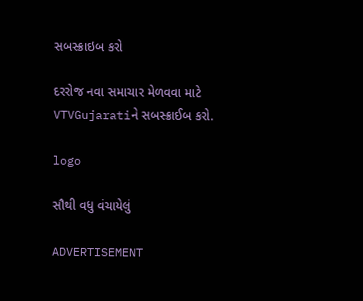સબસ્ક્રાઇબ કરો

દરરોજ નવા સમાચાર મેળવવા માટે VTVGujaratiને સબસ્ક્રાઈબ કરો.

logo

સૌથી વધુ વંચાયેલું

ADVERTISEMENT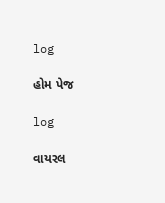log

હોમ પેજ

log

વાયરલ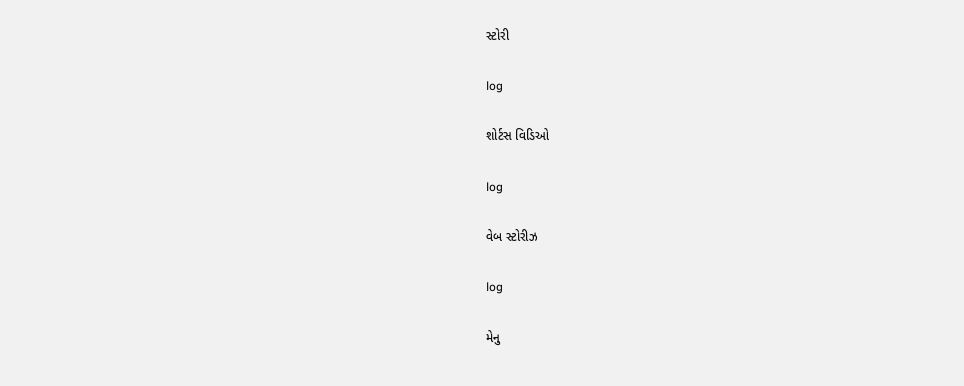સ્ટોરી

log

શોર્ટસ વિડિઓ

log

વેબ સ્ટોરીઝ

log

મેનુ